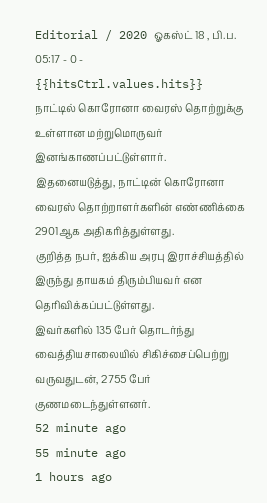Editorial / 2020 ஓகஸ்ட் 18 , பி.ப. 05:17 - 0 - {{hitsCtrl.values.hits}}
நாட்டில் கொரோனா வைரஸ் தொற்றுக்கு உள்ளான மற்றுமொருவர் இனங்காணப்பட்டுள்ளார்.
இதனையடுத்து, நாட்டின் கொரோனா வைரஸ் தொற்றாளர்களின் எண்ணிக்கை 2901ஆக அதிகரித்துள்ளது.
குறித்த நபர், ஐக்கிய அரபு இராச்சியத்தில் இருந்து தாயகம் திரும்பியவர் என தெரிவிக்கப்பட்டுள்ளது.
இவர்களில் 135 பேர் தொடர்ந்து வைத்தியசாலையில் சிகிச்சைப்பெற்று வருவதுடன், 2755 பேர் குணமடைந்துள்ளனர்.
52 minute ago
55 minute ago
1 hours ago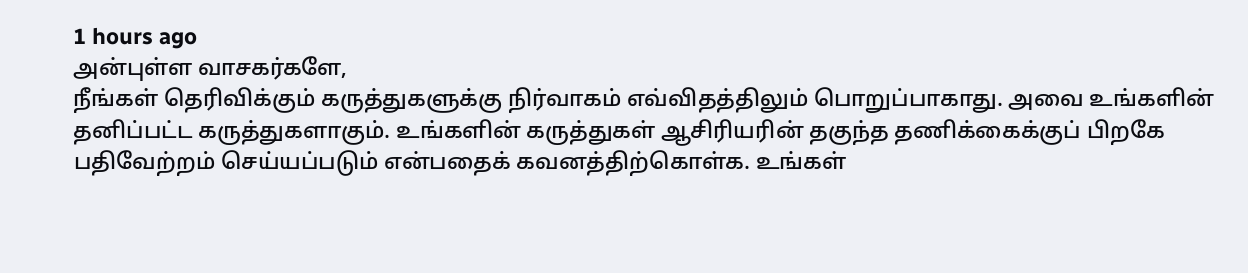1 hours ago
அன்புள்ள வாசகர்களே,
நீங்கள் தெரிவிக்கும் கருத்துகளுக்கு நிர்வாகம் எவ்விதத்திலும் பொறுப்பாகாது. அவை உங்களின் தனிப்பட்ட கருத்துகளாகும். உங்களின் கருத்துகள் ஆசிரியரின் தகுந்த தணிக்கைக்குப் பிறகே பதிவேற்றம் செய்யப்படும் என்பதைக் கவனத்திற்கொள்க. உங்கள்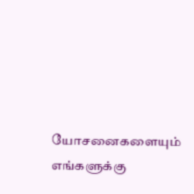யோசனைகளையும் எங்களுக்கு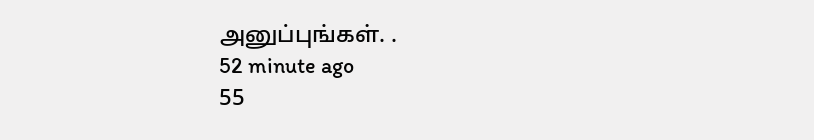அனுப்புங்கள். .
52 minute ago
55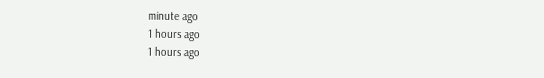minute ago
1 hours ago
1 hours ago